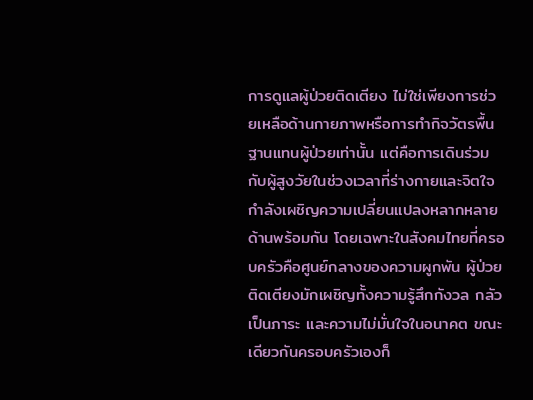การดูแลผู้ป่วยติดเตียง ไม่ใช่เพียงการช่วยเหลือด้านกายภาพหรือการทำกิจวัตรพื้นฐานแทนผู้ป่วยเท่านั้น แต่คือการเดินร่วมกับผู้สูงวัยในช่วงเวลาที่ร่างกายและจิตใจกำลังเผชิญความเปลี่ยนแปลงหลากหลายด้านพร้อมกัน โดยเฉพาะในสังคมไทยที่ครอบครัวคือศูนย์กลางของความผูกพัน ผู้ป่วยติดเตียงมักเผชิญทั้งความรู้สึกกังวล กลัวเป็นภาระ และความไม่มั่นใจในอนาคต ขณะเดียวกันครอบครัวเองก็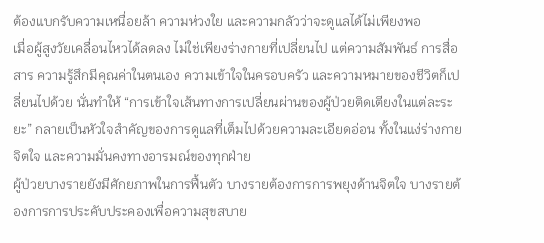ต้องแบกรับความเหนื่อยล้า ความห่วงใย และความกลัวว่าจะดูแลได้ไม่เพียงพอ
เมื่อผู้สูงวัยเคลื่อนไหวได้ลดลง ไม่ใช่เพียงร่างกายที่เปลี่ยนไป แต่ความสัมพันธ์ การสื่อสาร ความรู้สึกมีคุณค่าในตนเอง ความเข้าใจในครอบครัว และความหมายของชีวิตก็เปลี่ยนไปด้วย นั่นทำให้ “การเข้าใจเส้นทางการเปลี่ยนผ่านของผู้ป่วยติดเตียงในแต่ละระยะ” กลายเป็นหัวใจสำคัญของการดูแลที่เต็มไปด้วยความละเอียดอ่อน ทั้งในแง่ร่างกาย จิตใจ และความมั่นคงทางอารมณ์ของทุกฝ่าย
ผู้ป่วยบางรายยังมีศักยภาพในการฟื้นตัว บางรายต้องการการพยุงด้านจิตใจ บางรายต้องการการประคับประคองเพื่อความสุขสบาย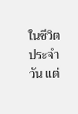ในชีวิตประจำวัน แต่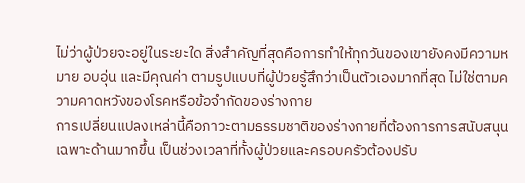ไม่ว่าผู้ป่วยจะอยู่ในระยะใด สิ่งสำคัญที่สุดคือการทำให้ทุกวันของเขายังคงมีความหมาย อบอุ่น และมีคุณค่า ตามรูปแบบที่ผู้ป่วยรู้สึกว่าเป็นตัวเองมากที่สุด ไม่ใช่ตามความคาดหวังของโรคหรือข้อจำกัดของร่างกาย
การเปลี่ยนแปลงเหล่านี้คือภาวะตามธรรมชาติของร่างกายที่ต้องการการสนับสนุนเฉพาะด้านมากขึ้น เป็นช่วงเวลาที่ทั้งผู้ป่วยและครอบครัวต้องปรับ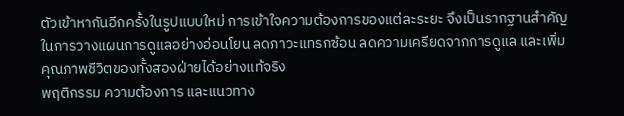ตัวเข้าหากันอีกครั้งในรูปแบบใหม่ การเข้าใจความต้องการของแต่ละระยะ จึงเป็นรากฐานสำคัญในการวางแผนการดูแลอย่างอ่อนโยน ลดภาวะแทรกซ้อน ลดความเครียดจากการดูแล และเพิ่มคุณภาพชีวิตของทั้งสองฝ่ายได้อย่างแท้จริง
พฤติกรรม ความต้องการ และแนวทาง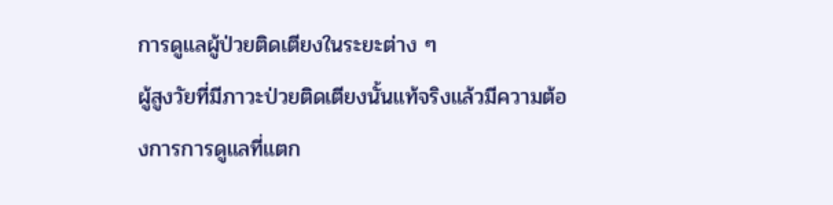การดูแลผู้ป่วยติดเตียงในระยะต่าง ๆ
ผู้สูงวัยที่มีภาวะป่วยติดเตียงนั้นแท้จริงแล้วมีความต้องการการดูแลที่แตก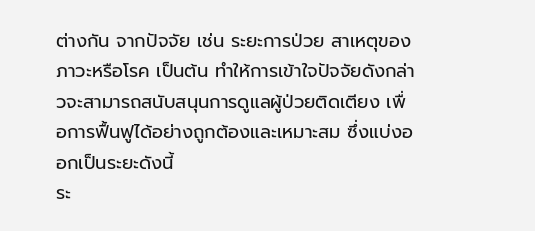ต่างกัน จากปัจจัย เช่น ระยะการป่วย สาเหตุของภาวะหรือโรค เป็นต้น ทำให้การเข้าใจปัจจัยดังกล่าวจะสามารถสนับสนุนการดูแลผู้ป่วยติดเตียง เพื่อการฟื้นฟูได้อย่างถูกต้องและเหมาะสม ซึ่งแบ่งออกเป็นระยะดังนี้
ระ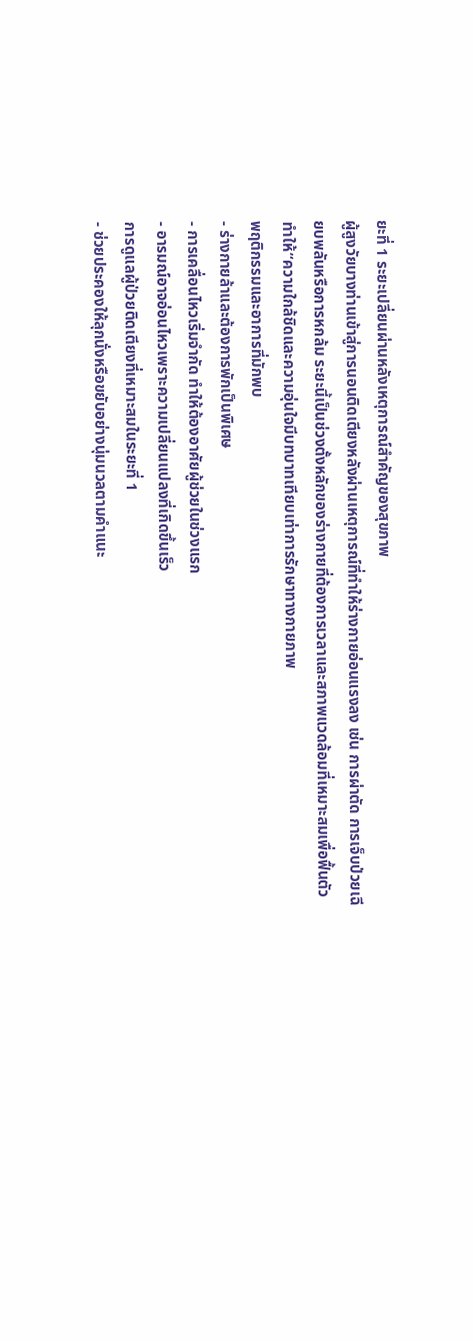ยะที่ 1 ระยะเปลี่ยนผ่านหลังเหตุการณ์สำคัญของสุขภาพ
ผู้สูงวัยบางท่านเข้าสู่การนอนติดเตียงหลังผ่านเหตุการณ์ที่ทำให้ร่างกายอ่อนแรงลง เช่น การผ่าตัด การเจ็บป่วยเฉียบพลันหรือการหกล้ม ระยะนี้เป็นช่วงตั้งหลักของร่างกายที่ต้องการเวลาและสภาพแวดล้อมที่เหมาะสมเพื่อฟื้นตัว ทำให้“ความใกล้ชิดและความอุ่นใจมีบทบาทเทียบเท่าการรักษาทางกายภาพ
พฤติกรรมและอาการที่มักพบ
- ร่างกายล้าและต้องการพักเป็นพิเศษ
- การเคลื่อนไหวเริ่มจำกัด ทำให้ต้องอาศัยผู้ช่วยในช่วงแรก
- อารมณ์อาจอ่อนไหวเพราะความเปลี่ยนแปลงที่เกิดขึ้นเร็ว
การดูแลผู้ป่วยติดเตียงที่เหมาะสมในระยะที่ 1
- ช่วยประคองให้ลุกนั่งหรือขยับอย่างนุ่มนวลตามคำแนะ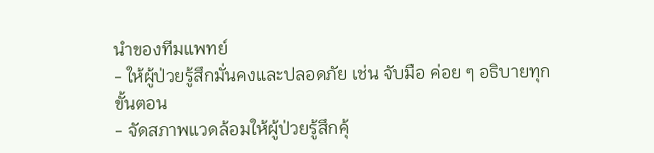นำของทีมแพทย์
- ให้ผู้ป่วยรู้สึกมั่นคงและปลอดภัย เช่น จับมือ ค่อย ๆ อธิบายทุกขั้นตอน
- จัดสภาพแวดล้อมให้ผู้ป่วยรู้สึกคุ้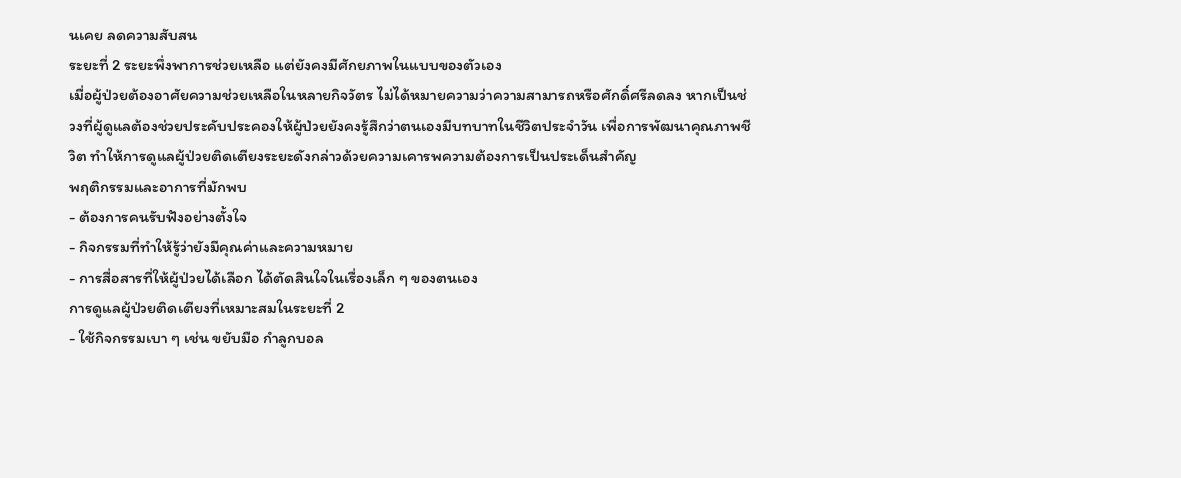นเคย ลดความสับสน
ระยะที่ 2 ระยะพึ่งพาการช่วยเหลือ แต่ยังคงมีศักยภาพในแบบของตัวเอง
เมื่อผู้ป่วยต้องอาศัยความช่วยเหลือในหลายกิจวัตร ไม่ได้หมายความว่าความสามารถหรือศักดิ์ศรีลดลง หากเป็นช่วงที่ผู้ดูแลต้องช่วยประคับประคองให้ผู้ป่วยยังคงรู้สึกว่าตนเองมีบทบาทในชีวิตประจำวัน เพื่อการพัฒนาคุณภาพชีวิต ทำให้การดูแลผู้ป่วยติดเตียงระยะดังกล่าวด้วยความเคารพความต้องการเป็นประเด็นสำคัญ
พฤติกรรมและอาการที่มักพบ
- ต้องการคนรับฟังอย่างตั้งใจ
- กิจกรรมที่ทำให้รู้ว่ายังมีคุณค่าและความหมาย
- การสื่อสารที่ให้ผู้ป่วยได้เลือก ได้ตัดสินใจในเรื่องเล็ก ๆ ของตนเอง
การดูแลผู้ป่วยติดเตียงที่เหมาะสมในระยะที่ 2
- ใช้กิจกรรมเบา ๆ เช่น ขยับมือ กำลูกบอล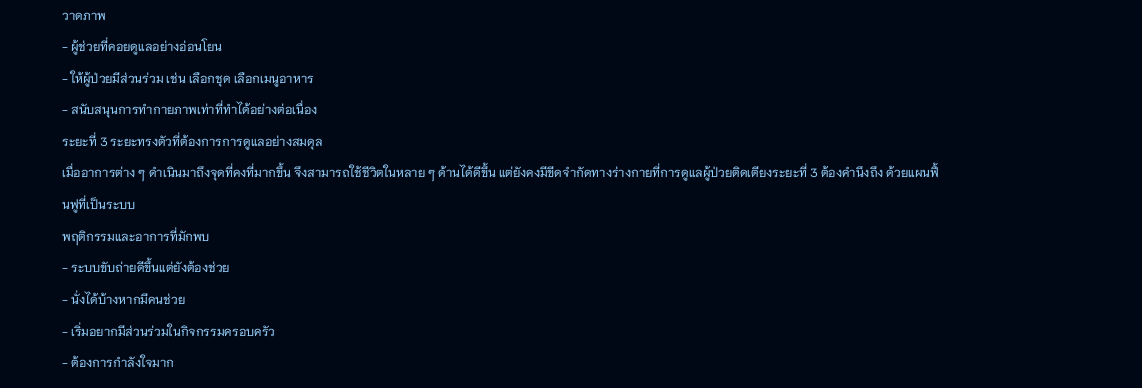วาดภาพ
- ผู้ช่วยที่คอยดูแลอย่างอ่อนโยน
- ให้ผู้ป่วยมีส่วนร่วม เช่น เลือกชุด เลือกเมนูอาหาร
- สนับสนุนการทำกายภาพเท่าที่ทำได้อย่างต่อเนื่อง
ระยะที่ 3 ระยะทรงตัวที่ต้องการการดูแลอย่างสมดุล
เมื่ออาการต่าง ๆ ดำเนินมาถึงจุดที่คงที่มากขึ้น จึงสามารถใช้ชีวิตในหลาย ๆ ด้านได้ดีขึ้น แต่ยังคงมีขีดจำกัดทางร่างกายที่การดูแลผู้ป่วยติดเตียงระยะที่ 3 ต้องคำนึงถึง ด้วยแผนฟื้นฟูที่เป็นระบบ
พฤติกรรมและอาการที่มักพบ
- ระบบขับถ่ายดีขึ้นแต่ยังต้องช่วย
- นั่งได้บ้างหากมีคนช่วย
- เริ่มอยากมีส่วนร่วมในกิจกรรมครอบครัว
- ต้องการกำลังใจมาก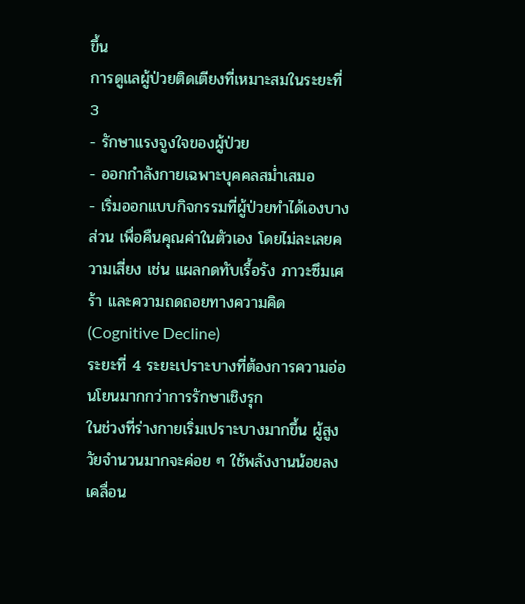ขึ้น
การดูแลผู้ป่วยติดเตียงที่เหมาะสมในระยะที่ 3
- รักษาแรงจูงใจของผู้ป่วย
- ออกกำลังกายเฉพาะบุคคลสม่ำเสมอ
- เริ่มออกแบบกิจกรรมที่ผู้ป่วยทำได้เองบางส่วน เพื่อคืนคุณค่าในตัวเอง โดยไม่ละเลยความเสี่ยง เช่น แผลกดทับเรื้อรัง ภาวะซึมเศร้า และความถดถอยทางความคิด (Cognitive Decline)
ระยะที่ 4 ระยะเปราะบางที่ต้องการความอ่อนโยนมากกว่าการรักษาเชิงรุก
ในช่วงที่ร่างกายเริ่มเปราะบางมากขึ้น ผู้สูงวัยจำนวนมากจะค่อย ๆ ใช้พลังงานน้อยลง เคลื่อน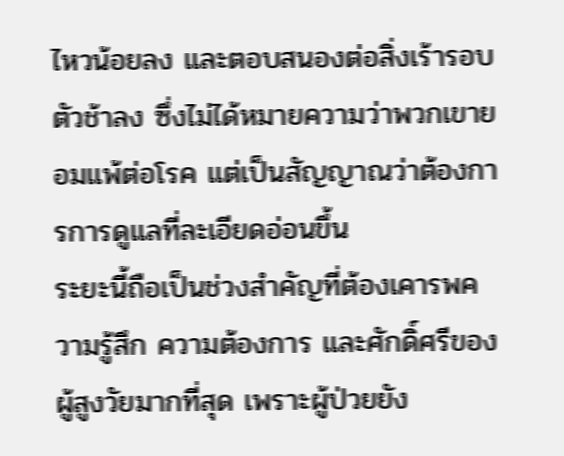ไหวน้อยลง และตอบสนองต่อสิ่งเร้ารอบตัวช้าลง ซึ่งไม่ได้หมายความว่าพวกเขายอมแพ้ต่อโรค แต่เป็นสัญญาณว่าต้องการการดูแลที่ละเอียดอ่อนขึ้น
ระยะนี้ถือเป็นช่วงสำคัญที่ต้องเคารพความรู้สึก ความต้องการ และศักดิ์ศรีของผู้สูงวัยมากที่สุด เพราะผู้ป่วยยัง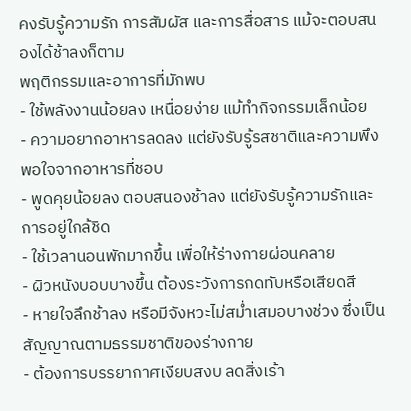คงรับรู้ความรัก การสัมผัส และการสื่อสาร แม้จะตอบสนองได้ช้าลงก็ตาม
พฤติกรรมและอาการที่มักพบ
- ใช้พลังงานน้อยลง เหนื่อยง่าย แม้ทำกิจกรรมเล็กน้อย
- ความอยากอาหารลดลง แต่ยังรับรู้รสชาติและความพึงพอใจจากอาหารที่ชอบ
- พูดคุยน้อยลง ตอบสนองช้าลง แต่ยังรับรู้ความรักและการอยู่ใกล้ชิด
- ใช้เวลานอนพักมากขึ้น เพื่อให้ร่างกายผ่อนคลาย
- ผิวหนังบอบบางขึ้น ต้องระวังการกดทับหรือเสียดสี
- หายใจลึกช้าลง หรือมีจังหวะไม่สม่ำเสมอบางช่วง ซึ่งเป็นสัญญาณตามธรรมชาติของร่างกาย
- ต้องการบรรยากาศเงียบสงบ ลดสิ่งเร้า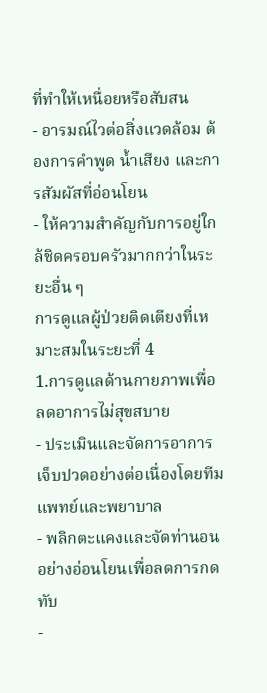ที่ทำให้เหนื่อยหรือสับสน
- อารมณ์ไวต่อสิ่งแวดล้อม ต้องการคำพูด น้ำเสียง และการสัมผัสที่อ่อนโยน
- ให้ความสำคัญกับการอยู่ใกล้ชิดครอบครัวมากกว่าในระยะอื่น ๆ
การดูแลผู้ป่วยติดเตียงที่เหมาะสมในระยะที่ 4
1.การดูแลด้านกายภาพเพื่อลดอาการไม่สุขสบาย
- ประเมินและจัดการอาการเจ็บปวดอย่างต่อเนื่องโดยทีมแพทย์และพยาบาล
- พลิกตะแคงและจัดท่านอนอย่างอ่อนโยนเพื่อลดการกดทับ
-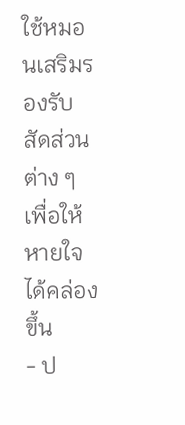ใช้หมอนเสริมรองรับสัดส่วนต่าง ๆ เพื่อให้หายใจได้คล่องขึ้น
- ป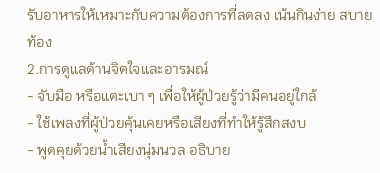รับอาหารให้เหมาะกับความต้องการที่ลดลง เน้นกินง่าย สบายท้อง
2.การดูแลด้านจิตใจและอารมณ์
- จับมือ หรือแตะเบา ๆ เพื่อให้ผู้ป่วยรู้ว่ามีคนอยู่ใกล้
- ใช้เพลงที่ผู้ป่วยคุ้นเคยหรือเสียงที่ทำให้รู้สึกสงบ
- พูดคุยด้วยน้ำเสียงนุ่มนวล อธิบาย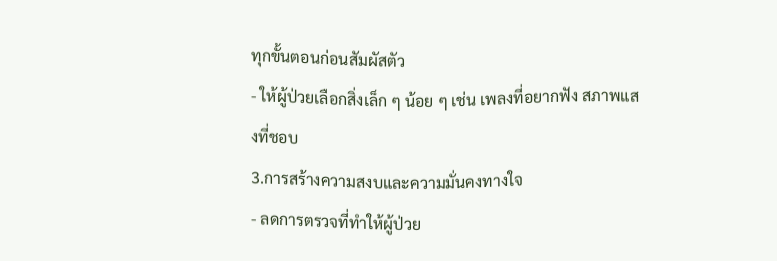ทุกขั้นตอนก่อนสัมผัสตัว
- ให้ผู้ป่วยเลือกสิ่งเล็ก ๆ น้อย ๆ เช่น เพลงที่อยากฟัง สภาพแสงที่ชอบ
3.การสร้างความสงบและความมั่นคงทางใจ
- ลดการตรวจที่ทำให้ผู้ป่วย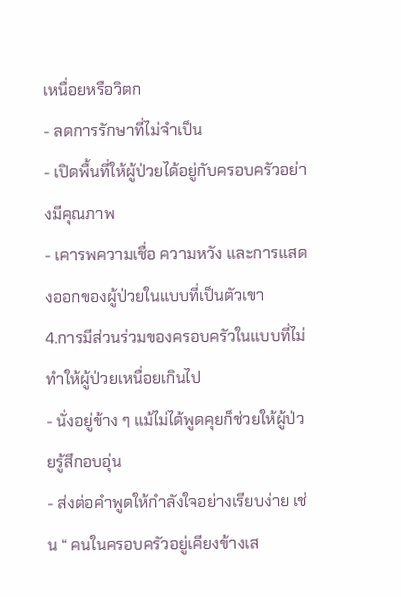เหนื่อยหรือวิตก
- ลดการรักษาที่ไม่จำเป็น
- เปิดพื้นที่ให้ผู้ป่วยได้อยู่กับครอบครัวอย่างมีคุณภาพ
- เคารพความเชื่อ ความหวัง และการแสดงออกของผู้ป่วยในแบบที่เป็นตัวเขา
4.การมีส่วนร่วมของครอบครัวในแบบที่ไม่ทำให้ผู้ป่วยเหนื่อยเกินไป
- นั่งอยู่ข้าง ๆ แม้ไม่ได้พูดคุยก็ช่วยให้ผู้ป่วยรู้สึกอบอุ่น
- ส่งต่อคำพูดให้กำลังใจอย่างเรียบง่าย เช่น “ คนในครอบครัวอยู่เคียงข้างเส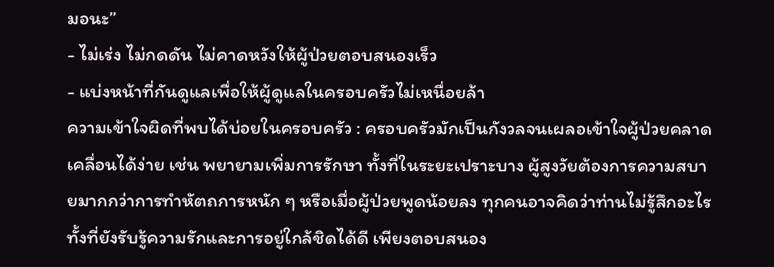มอนะ”
- ไม่เร่ง ไม่กดดัน ไม่คาดหวังให้ผู้ป่วยตอบสนองเร็ว
- แบ่งหน้าที่กันดูแลเพื่อให้ผู้ดูแลในครอบครัวไม่เหนื่อยล้า
ความเข้าใจผิดที่พบได้บ่อยในครอบครัว : ครอบครัวมักเป็นกังวลจนเผลอเข้าใจผู้ป่วยคลาดเคลื่อนได้ง่าย เช่น พยายามเพิ่มการรักษา ทั้งที่ในระยะเปราะบาง ผู้สูงวัยต้องการความสบายมากกว่าการทำหัตถการหนัก ๆ หรือเมื่อผู้ป่วยพูดน้อยลง ทุกคนอาจคิดว่าท่านไม่รู้สึกอะไร ทั้งที่ยังรับรู้ความรักและการอยู่ใกล้ชิดได้ดี เพียงตอบสนอง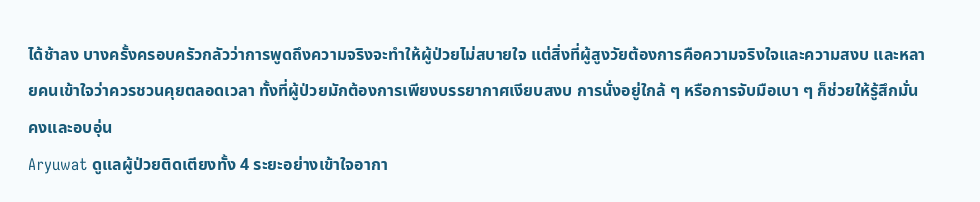ได้ช้าลง บางครั้งครอบครัวกลัวว่าการพูดถึงความจริงจะทำให้ผู้ป่วยไม่สบายใจ แต่สิ่งที่ผู้สูงวัยต้องการคือความจริงใจและความสงบ และหลายคนเข้าใจว่าควรชวนคุยตลอดเวลา ทั้งที่ผู้ป่วยมักต้องการเพียงบรรยากาศเงียบสงบ การนั่งอยู่ใกล้ ๆ หรือการจับมือเบา ๆ ก็ช่วยให้รู้สึกมั่นคงและอบอุ่น
Aryuwat ดูแลผู้ป่วยติดเตียงทั้ง 4 ระยะอย่างเข้าใจอากา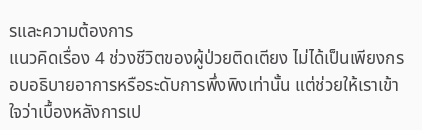รและความต้องการ
แนวคิดเรื่อง 4 ช่วงชีวิตของผู้ป่วยติดเตียง ไม่ได้เป็นเพียงกรอบอธิบายอาการหรือระดับการพึ่งพิงเท่านั้น แต่ช่วยให้เราเข้าใจว่าเบื้องหลังการเป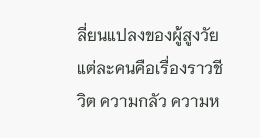ลี่ยนแปลงของผู้สูงวัยแต่ละคนคือเรื่องราวชีวิต ความกลัว ความห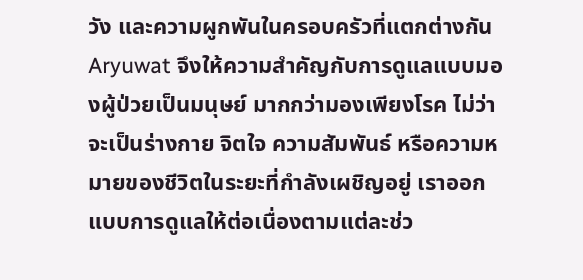วัง และความผูกพันในครอบครัวที่แตกต่างกัน Aryuwat จึงให้ความสำคัญกับการดูแลแบบมองผู้ป่วยเป็นมนุษย์ มากกว่ามองเพียงโรค ไม่ว่าจะเป็นร่างกาย จิตใจ ความสัมพันธ์ หรือความหมายของชีวิตในระยะที่กำลังเผชิญอยู่ เราออกแบบการดูแลให้ต่อเนื่องตามแต่ละช่ว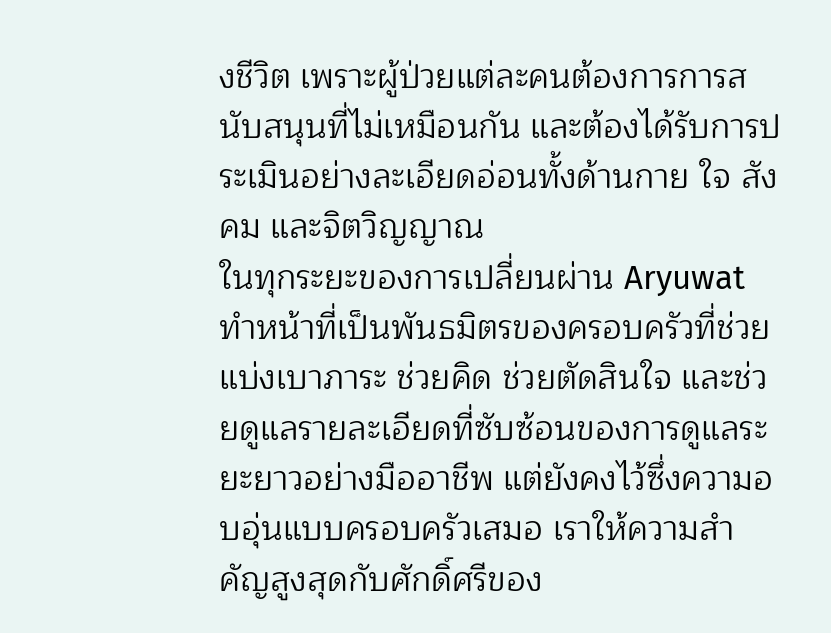งชีวิต เพราะผู้ป่วยแต่ละคนต้องการการสนับสนุนที่ไม่เหมือนกัน และต้องได้รับการประเมินอย่างละเอียดอ่อนทั้งด้านกาย ใจ สังคม และจิตวิญญาณ
ในทุกระยะของการเปลี่ยนผ่าน Aryuwat ทำหน้าที่เป็นพันธมิตรของครอบครัวที่ช่วยแบ่งเบาภาระ ช่วยคิด ช่วยตัดสินใจ และช่วยดูแลรายละเอียดที่ซับซ้อนของการดูแลระยะยาวอย่างมืออาชีพ แต่ยังคงไว้ซึ่งความอบอุ่นแบบครอบครัวเสมอ เราให้ความสำคัญสูงสุดกับศักดิ์ศรีของ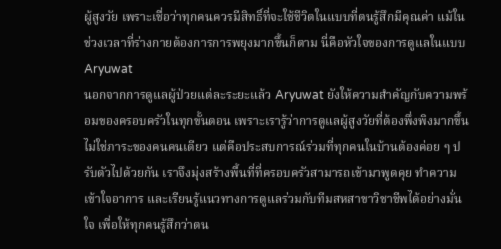ผู้สูงวัย เพราะเชื่อว่าทุกคนควรมีสิทธิ์ที่จะใช้ชีวิตในแบบที่ตนรู้สึกมีคุณค่า แม้ในช่วงเวลาที่ร่างกายต้องการการพยุงมากขึ้นก็ตาม นี่คือหัวใจของการดูแลในแบบ Aryuwat
นอกจากการดูแลผู้ป่วยแต่ละระยะแล้ว Aryuwat ยังให้ความสำคัญกับความพร้อมของครอบครัวในทุกขั้นตอน เพราะเรารู้ว่าการดูแลผู้สูงวัยที่ต้องพึ่งพิงมากขึ้นไม่ใช่ภาระของคนคนเดียว แต่คือประสบการณ์ร่วมที่ทุกคนในบ้านต้องค่อย ๆ ปรับตัวไปด้วยกัน เราจึงมุ่งสร้างพื้นที่ที่ครอบครัวสามารถเข้ามาพูดคุย ทำความเข้าใจอาการ และเรียนรู้แนวทางการดูแลร่วมกับทีมสหสาขาวิชาชีพได้อย่างมั่นใจ เพื่อให้ทุกคนรู้สึกว่าตน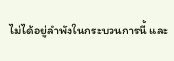ไม่ได้อยู่ลำพังในกระบวนการนี้ และ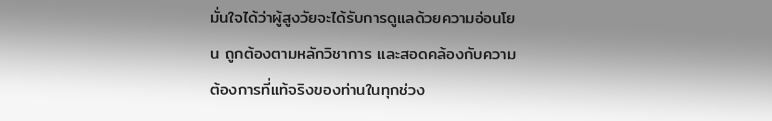มั่นใจได้ว่าผู้สูงวัยจะได้รับการดูแลด้วยความอ่อนโยน ถูกต้องตามหลักวิชาการ และสอดคล้องกับความต้องการที่แท้จริงของท่านในทุกช่วง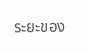ระยะของ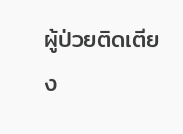ผู้ป่วยติดเตียง